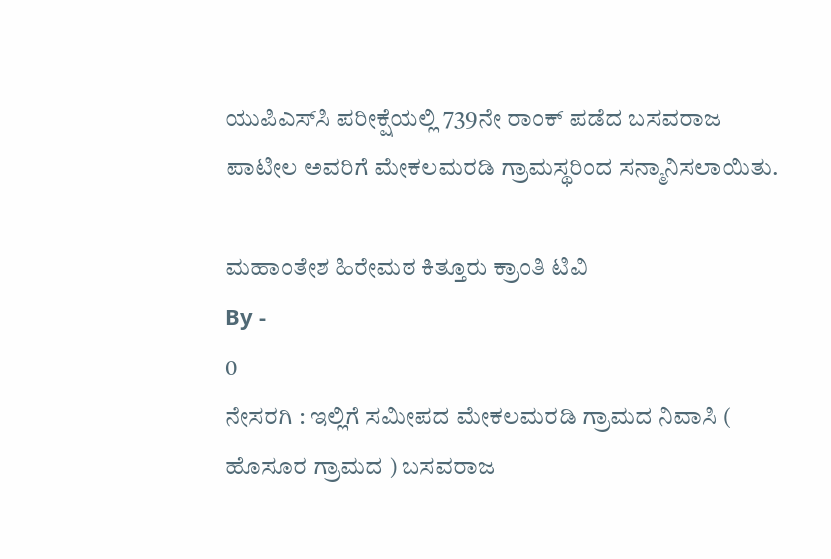ಯುಪಿಎಸ್‌ಸಿ ಪರೀಕ್ಷೆಯಲ್ಲಿ 739ನೇ ರಾಂಕ್ ಪಡೆದ ಬಸವರಾಜ ಪಾಟೀಲ ಅವರಿಗೆ ಮೇಕಲಮರಡಿ ಗ್ರಾಮಸ್ಥರಿಂದ ಸನ್ಮಾನಿಸಲಾಯಿತು.

ಮಹಾಂತೇಶ ಹಿರೇಮಠ ಕಿತ್ತೂರು ಕ್ರಾಂತಿ ಟಿವಿ
By -
0
ನೇಸರಗಿ : ಇಲ್ಲಿಗೆ ಸಮೀಪದ ಮೇಕಲಮರಡಿ ಗ್ರಾಮದ ನಿವಾಸಿ ( ಹೊಸೂರ ಗ್ರಾಮದ ) ಬಸವರಾಜ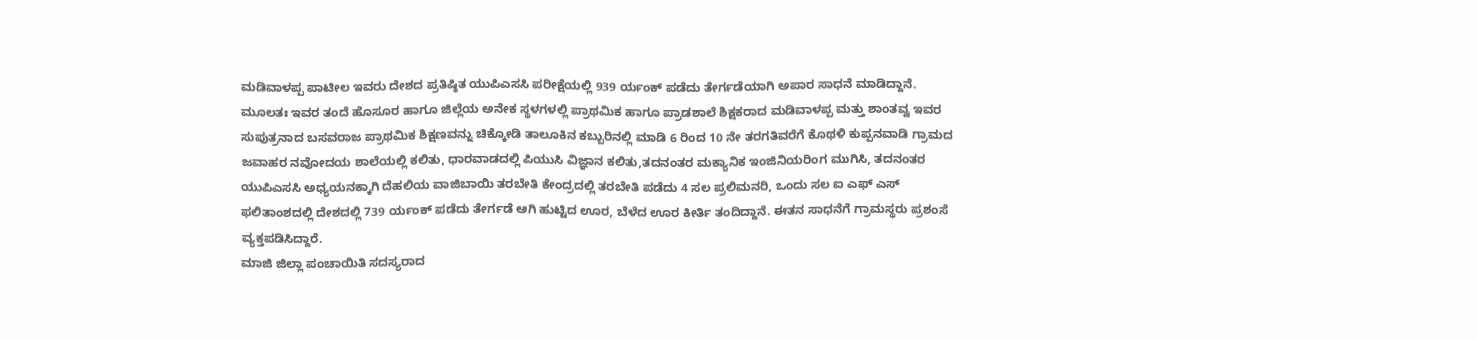ಮಡಿವಾಳಪ್ಪ ಪಾಟೀಲ ಇವರು ದೇಶದ ಪ್ರತಿಷ್ಠಿತ ಯುಪಿಎಸಸಿ ಪರೀಕ್ಷೆಯಲ್ಲಿ 939 ರ್ಯಂಕ್ ಪಡೆದು ತೇರ್ಗಡೆಯಾಗಿ ಅಪಾರ ಸಾಧನೆ ಮಾಡಿದ್ದಾನೆ.
ಮೂಲತಃ ಇವರ ತಂದೆ ಹೊಸೂರ ಹಾಗೂ ಜಿಲ್ಲೆಯ ಅನೇಕ ಸ್ಥಳಗಳಲ್ಲಿ ಪ್ರಾಥಮಿಕ ಹಾಗೂ ಪ್ರಾಡಶಾಲೆ ಶಿಕ್ಷಕರಾದ ಮಡಿವಾಳಪ್ಪ ಮತ್ತು ಶಾಂತವ್ವ ಇವರ ಸುಪುತ್ರನಾದ ಬಸವರಾಜ ಪ್ರಾಥಮಿಕ ಶಿಕ್ಷಣವನ್ನು ಚಿಕ್ಕೋಡಿ ತಾಲೂಕಿನ ಕಬ್ಬುರಿನಲ್ಲಿ ಮಾಡಿ 6 ರಿಂದ 10 ನೇ ತರಗತಿವರೆಗೆ ಕೊಥಳಿ ಕುಪ್ಪನವಾಡಿ ಗ್ರಾಮದ ಜವಾಹರ ನವೋದಯ ಶಾಲೆಯಲ್ಲಿ ಕಲಿತು, ಧಾರವಾಡದಲ್ಲಿ ಪಿಯುಸಿ ವಿಜ್ಞಾನ ಕಲಿತು,ತದನಂತರ ಮಕ್ಯಾನಿಕ ಇಂಜಿನಿಯರಿಂಗ ಮುಗಿಸಿ, ತದನಂತರ ಯುಪಿಎಸಸಿ ಅಧ್ಯಯನಕ್ಕಾಗಿ ದೆಹಲಿಯ ವಾಜಿಬಾಯಿ ತರಬೇತಿ ಕೇಂದ್ರದಲ್ಲಿ ತರಬೇತಿ ಪಡೆದು 4 ಸಲ ಪ್ರಲಿಮನರಿ, ಒಂದು ಸಲ ಐ ಎಫ್ ಎಸ್ ಫಲಿತಾಂಶದಲ್ಲಿ ದೇಶದಲ್ಲಿ 739 ರ್ಯಂಕ್ ಪಡೆದು ತೇರ್ಗಡೆ ಆಗಿ ಹುಟ್ಟಿದ ಊರ, ಬೆಳೆದ ಊರ ಕೀರ್ತಿ ತಂದಿದ್ದಾನೆ. ಈತನ ಸಾಧನೆಗೆ ಗ್ರಾಮಸ್ಥರು ಪ್ರಶಂಸೆ ವ್ಯಕ್ತಪಡಿಸಿದ್ದಾರೆ.
ಮಾಜಿ ಜಿಲ್ಲಾ ಪಂಚಾಯಿತಿ ಸದಸ್ಯರಾದ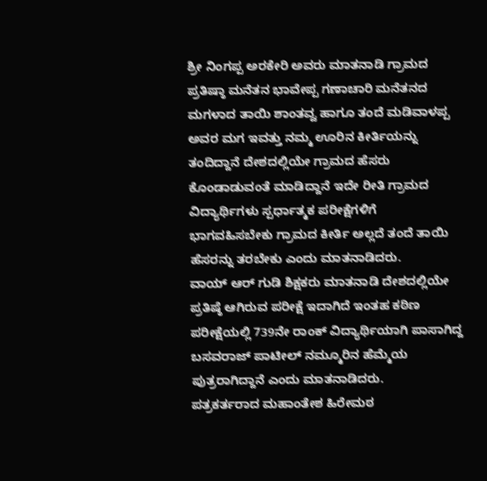ಶ್ರೀ ನಿಂಗಪ್ಪ ಅರಕೇರಿ ಅವರು ಮಾತನಾಡಿ ಗ್ರಾಮದ ಪ್ರತಿಷ್ಠಾ ಮನೆತನ ಭಾವೇಪ್ಪ ಗಣಾಚಾರಿ ಮನೆತನದ ಮಗಳಾದ ತಾಯಿ ಶಾಂತವ್ವ ಹಾಗೂ ತಂದೆ ಮಡಿವಾಳಪ್ಪ ಅವರ ಮಗ ಇವತ್ತು ನಮ್ಮ ಊರಿನ ಕೀರ್ತಿಯನ್ನು ತಂದಿದ್ದಾನೆ ದೇಶದಲ್ಲಿಯೇ ಗ್ರಾಮದ ಹೆಸರು ಕೊಂಡಾಡುವಂತೆ ಮಾಡಿದ್ದಾನೆ ಇದೇ ರೀತಿ ಗ್ರಾಮದ ವಿದ್ಯಾರ್ಥಿಗಳು ಸ್ಪರ್ಧಾತ್ಮಕ ಪರೀಕ್ಷೆಗಳಿಗೆ ಭಾಗವಹಿಸಬೇಕು ಗ್ರಾಮದ ಕೀರ್ತಿ ಅಲ್ಲದೆ ತಂದೆ ತಾಯಿ ಹೆಸರನ್ನು ತರಬೇಕು ಎಂದು ಮಾತನಾಡಿದರು.
ವಾಯ್ ಆರ್ ಗುಡಿ ಶಿಕ್ಷಕರು ಮಾತನಾಡಿ ದೇಶದಲ್ಲಿಯೇ ಪ್ರತಿಷ್ಠೆ ಆಗಿರುವ ಪರೀಕ್ಷೆ ಇದಾಗಿದೆ ಇಂತಹ ಕಠಿಣ ಪರೀಕ್ಷೆಯಲ್ಲಿ 739ನೇ ರಾಂಕ್ ವಿದ್ಯಾರ್ಥಿಯಾಗಿ ಪಾಸಾಗಿದ್ದ ಬಸವರಾಜ್ ಪಾಟೀಲ್ ನಮ್ಮೂರಿನ ಹೆಮ್ಮೆಯ ಪುತ್ರರಾಗಿದ್ದಾನೆ ಎಂದು ಮಾತನಾಡಿದರು.
ಪತ್ರಕರ್ತರಾದ ಮಹಾಂತೇಶ ಹಿರೇಮಠ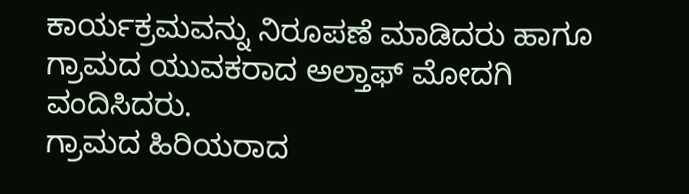ಕಾರ್ಯಕ್ರಮವನ್ನು ನಿರೂಪಣೆ ಮಾಡಿದರು ಹಾಗೂ ಗ್ರಾಮದ ಯುವಕರಾದ ಅಲ್ತಾಫ್ ಮೋದಗಿ ವಂದಿಸಿದರು.
ಗ್ರಾಮದ ಹಿರಿಯರಾದ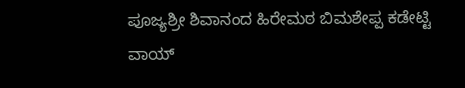ಪೂಜ್ಯಶ್ರೀ ಶಿವಾನಂದ ಹಿರೇಮಠ ಬಿಮಶೇಪ್ಪ ಕಡೇಟ್ಟಿ ವಾಯ್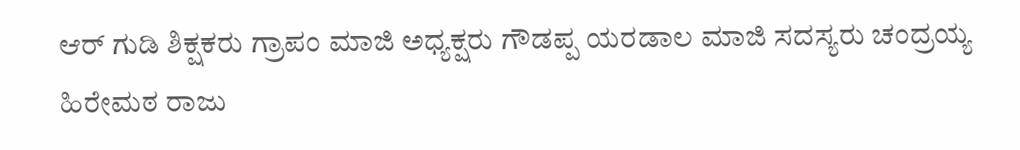ಆರ್ ಗುಡಿ ಶಿಕ್ಷಕರು ಗ್ರಾಪಂ ಮಾಜಿ ಅಧ್ಯಕ್ಷರು ಗೌಡಪ್ಪ ಯರಡಾಲ ಮಾಜಿ ಸದಸ್ಯರು ಚಂದ್ರಯ್ಯ ಹಿರೇಮಠ ರಾಜು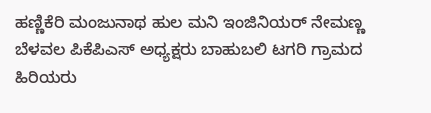ಹಣ್ಣಿಕೆರಿ ಮಂಜುನಾಥ ಹುಲ ಮನಿ ಇಂಜಿನಿಯರ್ ನೇಮಣ್ಣ ಬೆಳವಲ ಪಿಕೆಪಿಎಸ್ ಅಧ್ಯಕ್ಷರು ಬಾಹುಬಲಿ ಟಗರಿ ಗ್ರಾಮದ ಹಿರಿಯರು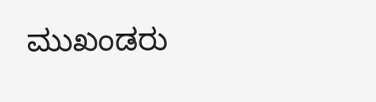ಮುಖಂಡರು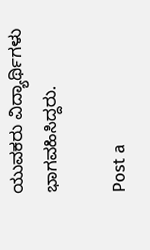ಯುವಕರು ವಿದ್ಯಾರ್ಥಿಗಳು ಭಾಗವಹಿಸಿದ್ದರು.

Post a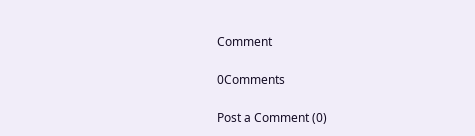Comment

0Comments

Post a Comment (0)